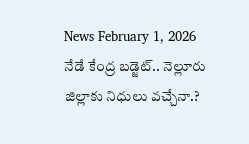News February 1, 2026
నేడే కేంద్ర బడ్జెట్.. నెల్లూరు జిల్లాకు నిధులు వచ్చేనా.?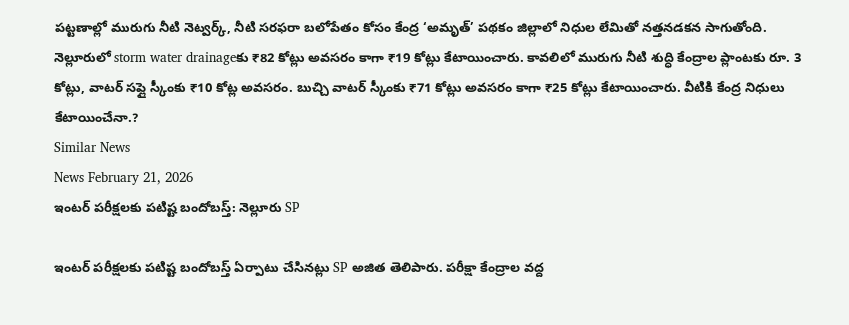పట్టణాల్లో మురుగు నీటి నెట్వర్క్, నీటి సరఫరా బలోపేతం కోసం కేంద్ర ‘అమృత్’ పథకం జిల్లాలో నిధుల లేమితో నత్తనడకన సాగుతోంది. నెల్లూరులో storm water drainageకు ₹82 కోట్లు అవసరం కాగా ₹19 కోట్లు కేటాయించారు. కావలిలో మురుగు నీటి శుద్ధి కేంద్రాల ప్లాంటకు రూ. 3 కోట్లు, వాటర్ సప్లై స్కీంకు ₹10 కోట్ల అవసరం. బుచ్చి వాటర్ స్కీంకు ₹71 కోట్లు అవసరం కాగా ₹25 కోట్లు కేటాయించారు. వీటికి కేంద్ర నిధులు కేటాయించేనా.?
Similar News
News February 21, 2026
ఇంటర్ పరీక్షలకు పటిష్ట బందోబస్త్: నెల్లూరు SP

ఇంటర్ పరీక్షలకు పటిష్ట బందోబస్త్ ఏర్పాటు చేసినట్లు SP అజిత తెలిపారు. పరీక్షా కేంద్రాల వద్ద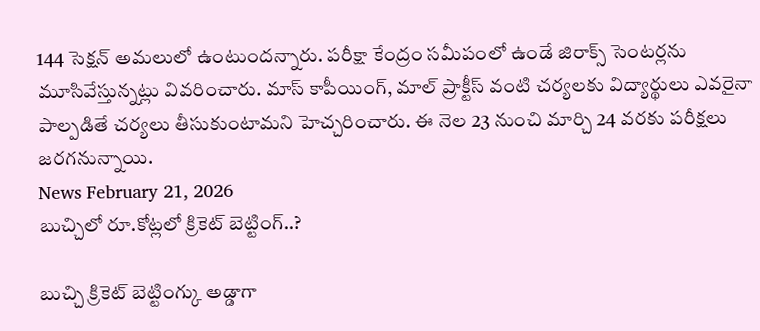144 సెక్షన్ అమలులో ఉంటుందన్నారు. పరీక్షా కేంద్రం సమీపంలో ఉండే జిరాక్స్ సెంటర్లను మూసివేస్తున్నట్లు వివరించారు. మాస్ కాపీయింగ్, మాల్ ప్రాక్టీస్ వంటి చర్యలకు విద్యార్థులు ఎవరైనా పాల్పడితే చర్యలు తీసుకుంటామని హెచ్చరించారు. ఈ నెల 23 నుంచి మార్చి 24 వరకు పరీక్షలు జరగనున్నాయి.
News February 21, 2026
బుచ్చిలో రూ.కోట్లలో క్రికెట్ బెట్టింగ్..?

బుచ్చి క్రికెట్ బెట్టింగ్కు అడ్డాగా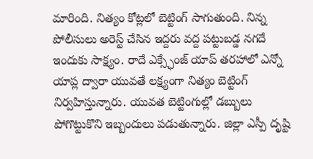మారింది. నిత్యం కోట్లలో బెట్టింగ్ సాగుతుంది. నిన్న పోలీసులు అరెస్ట్ చేసిన ఇద్దరు వద్ద పట్టుబడ్డ నగదే ఇందుకు సాక్ష్యం. రాదే ఎక్స్ఛేంజ్ యాప్ తరహాలో ఎన్నో యాప్ల ద్వారా యువతే లక్ష్యంగా నిత్యం బెట్టింగ్ నిర్వహిస్తున్నారు. యువత బెట్టింగుల్లో డబ్బులు పోగొట్టుకొని ఇబ్బందులు పడుతున్నారు. జిల్లా ఎస్పీ దృష్టి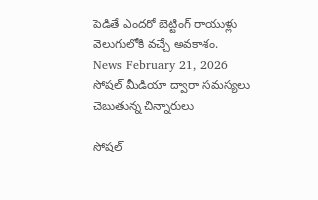పెడితే ఎందరో బెట్టింగ్ రాయుళ్లు వెలుగులోకి వచ్చే అవకాశం.
News February 21, 2026
సోషల్ మీడియా ద్వారా సమస్యలు చెబుతున్న చిన్నారులు

సోషల్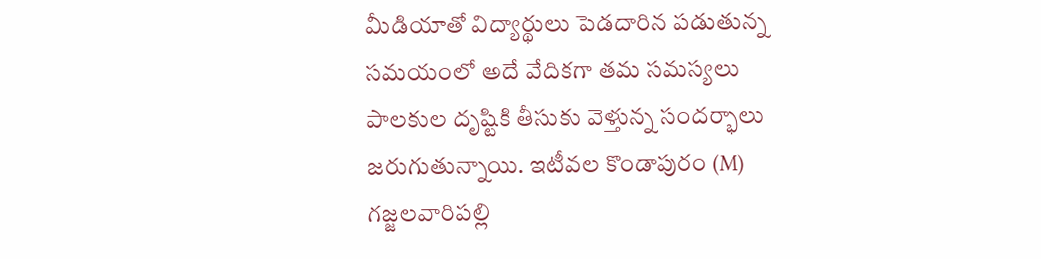మీడియాతో విద్యార్థులు పెడదారిన పడుతున్న సమయంలో అదే వేదికగా తమ సమస్యలు పాలకుల దృష్టికి తీసుకు వెళ్తున్న సందర్భాలు జరుగుతున్నాయి. ఇటీవల కొండాపురం (M) గజ్జలవారిపల్లి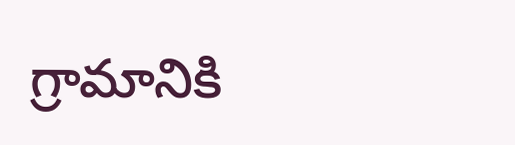గ్రామానికి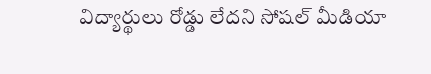విద్యార్థులు రోడ్డు లేదని సోషల్ మీడియా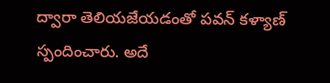ద్వారా తెలియజేయడంతో పవన్ కళ్యాణ్ స్పందించారు. అదే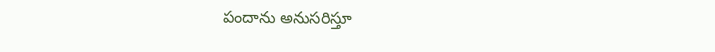పందాను అనుసరిస్తూ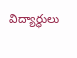విద్యార్థులు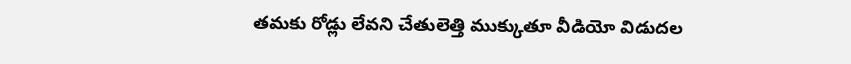తమకు రోడ్లు లేవని చేతులెత్తి ముక్కుతూ వీడియో విడుదల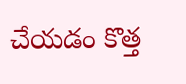చేయడం కొత్త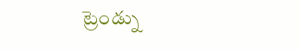ట్రెండ్ను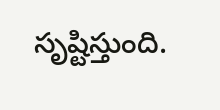సృష్టిస్తుంది.